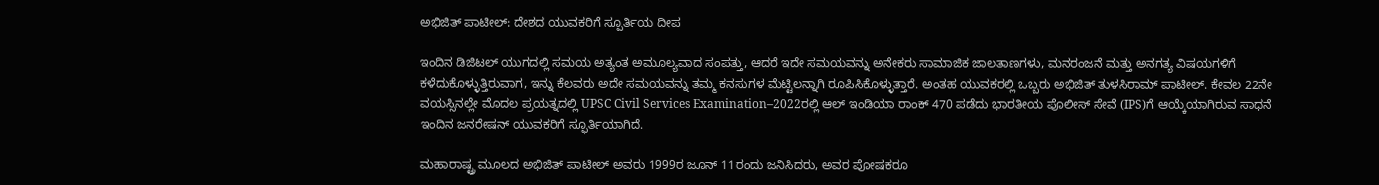ಅಭಿಜಿತ್ ಪಾಟೀಲ್: ದೇಶದ ಯುವಕರಿಗೆ ಸ್ಪೂರ್ತಿಯ ದೀಪ

ಇಂದಿನ ಡಿಜಿಟಲ್ ಯುಗದಲ್ಲಿ ಸಮಯ ಅತ್ಯಂತ ಅಮೂಲ್ಯವಾದ ಸಂಪತ್ತು, ಆದರೆ ಇದೇ ಸಮಯವನ್ನು ಅನೇಕರು ಸಾಮಾಜಿಕ ಜಾಲತಾಣಗಳು, ಮನರಂಜನೆ ಮತ್ತು ಅನಗತ್ಯ ವಿಷಯಗಳಿಗೆ ಕಳೆದುಕೊಳ್ಳುತ್ತಿರುವಾಗ, ಇನ್ನು ಕೆಲವರು ಅದೇ ಸಮಯವನ್ನು ತಮ್ಮ ಕನಸುಗಳ ಮೆಟ್ಟಿಲನ್ನಾಗಿ ರೂಪಿಸಿಕೊಳ್ಳುತ್ತಾರೆ. ಅಂತಹ ಯುವಕರಲ್ಲಿ ಒಬ್ಬರು ಅಭಿಜಿತ್ ತುಳಸಿರಾಮ್ ಪಾಟೀಲ್. ಕೇವಲ 22ನೇ ವಯಸ್ಸಿನಲ್ಲೇ ಮೊದಲ ಪ್ರಯತ್ನದಲ್ಲಿ UPSC Civil Services Examination–2022ರಲ್ಲಿ ಆಲ್ ಇಂಡಿಯಾ ರಾಂಕ್ 470 ಪಡೆದು ಭಾರತೀಯ ಪೊಲೀಸ್ ಸೇವೆ (IPS)ಗೆ ಆಯ್ಕೆಯಾಗಿರುವ ಸಾಧನೆ ಇಂದಿನ ಜನರೇಷನ್ ಯುವಕರಿಗೆ ಸ್ಫೂರ್ತಿಯಾಗಿದೆ.

ಮಹಾರಾಷ್ಟ್ರ ಮೂಲದ ಅಭಿಜಿತ್ ಪಾಟೀಲ್ ಅವರು 1999ರ ಜೂನ್ 11ರಂದು ಜನಿಸಿದರು, ಅವರ ಪೋಷಕರೂ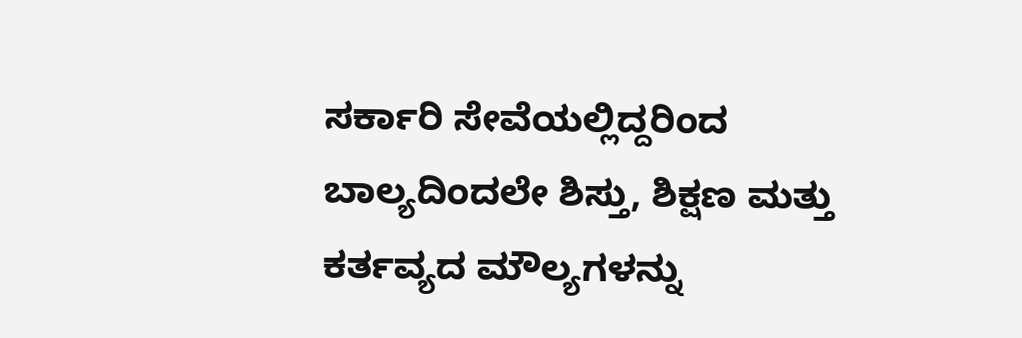ಸರ್ಕಾರಿ ಸೇವೆಯಲ್ಲಿದ್ದರಿಂದ ಬಾಲ್ಯದಿಂದಲೇ ಶಿಸ್ತು, ಶಿಕ್ಷಣ ಮತ್ತು ಕರ್ತವ್ಯದ ಮೌಲ್ಯಗಳನ್ನು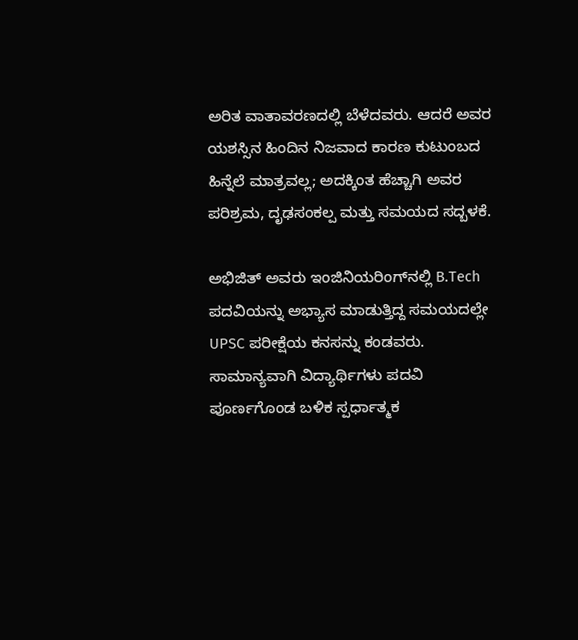ಅರಿತ ವಾತಾವರಣದಲ್ಲಿ ಬೆಳೆದವರು. ಆದರೆ ಅವರ ಯಶಸ್ಸಿನ ಹಿಂದಿನ ನಿಜವಾದ ಕಾರಣ ಕುಟುಂಬದ ಹಿನ್ನೆಲೆ ಮಾತ್ರವಲ್ಲ; ಅದಕ್ಕಿಂತ ಹೆಚ್ಚಾಗಿ ಅವರ ಪರಿಶ್ರಮ, ದೃಢಸಂಕಲ್ಪ ಮತ್ತು ಸಮಯದ ಸದ್ಬಳಕೆ.

ಅಭಿಜಿತ್ ಅವರು ಇಂಜಿನಿಯರಿಂಗ್‌ನಲ್ಲಿ B.Tech ಪದವಿಯನ್ನು ಅಭ್ಯಾಸ ಮಾಡುತ್ತಿದ್ದ ಸಮಯದಲ್ಲೇ UPSC ಪರೀಕ್ಷೆಯ ಕನಸನ್ನು ಕಂಡವರು. ಸಾಮಾನ್ಯವಾಗಿ ವಿದ್ಯಾರ್ಥಿಗಳು ಪದವಿ ಪೂರ್ಣಗೊಂಡ ಬಳಿಕ ಸ್ಪರ್ಧಾತ್ಮಕ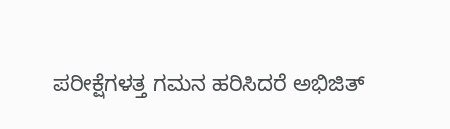ಪರೀಕ್ಷೆಗಳತ್ತ ಗಮನ ಹರಿಸಿದರೆ ಅಭಿಜಿತ್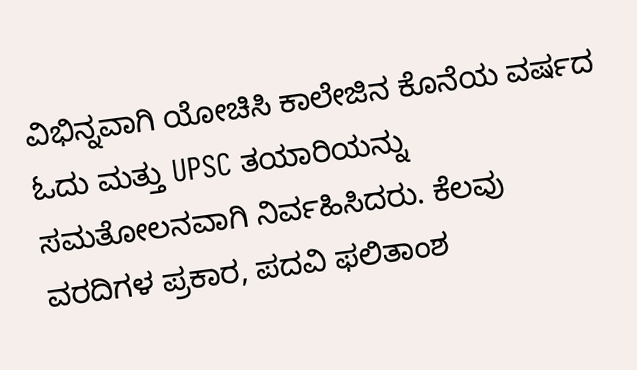ವಿಭಿನ್ನವಾಗಿ ಯೋಚಿಸಿ ಕಾಲೇಜಿನ ಕೊನೆಯ ವರ್ಷದ ಓದು ಮತ್ತು UPSC ತಯಾರಿಯನ್ನು ಸಮತೋಲನವಾಗಿ ನಿರ್ವಹಿಸಿದರು. ಕೆಲವು ವರದಿಗಳ ಪ್ರಕಾರ, ಪದವಿ ಫಲಿತಾಂಶ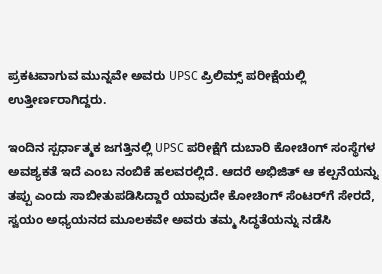ಪ್ರಕಟವಾಗುವ ಮುನ್ನವೇ ಅವರು UPSC ಪ್ರಿಲಿಮ್ಸ್ ಪರೀಕ್ಷೆಯಲ್ಲಿ ಉತ್ತೀರ್ಣರಾಗಿದ್ದರು.

ಇಂದಿನ ಸ್ಪರ್ಧಾತ್ಮಕ ಜಗತ್ತಿನಲ್ಲಿ UPSC ಪರೀಕ್ಷೆಗೆ ದುಬಾರಿ ಕೋಚಿಂಗ್ ಸಂಸ್ಥೆಗಳ ಅವಶ್ಯಕತೆ ಇದೆ ಎಂಬ ನಂಬಿಕೆ ಹಲವರಲ್ಲಿದೆ. ಆದರೆ ಅಭಿಜಿತ್ ಆ ಕಲ್ಪನೆಯನ್ನು ತಪ್ಪು ಎಂದು ಸಾಬೀತುಪಡಿಸಿದ್ದಾರೆ ಯಾವುದೇ ಕೋಚಿಂಗ್ ಸೆಂಟರ್‌ಗೆ ಸೇರದೆ, ಸ್ವಯಂ ಅಧ್ಯಯನದ ಮೂಲಕವೇ ಅವರು ತಮ್ಮ ಸಿದ್ಧತೆಯನ್ನು ನಡೆಸಿ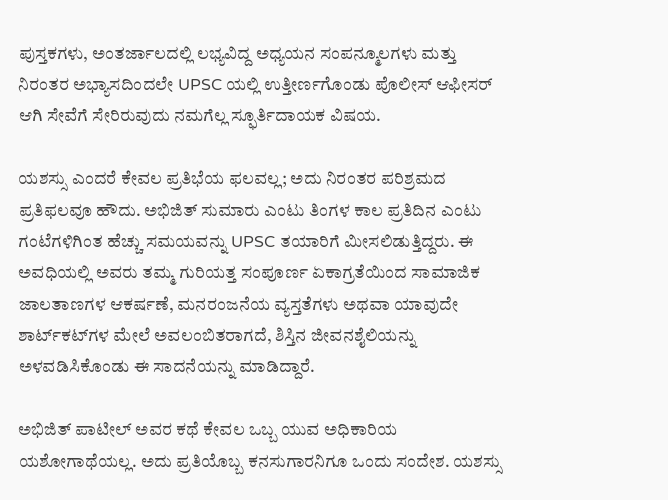ಪುಸ್ತಕಗಳು, ಅಂತರ್ಜಾಲದಲ್ಲಿ ಲಭ್ಯವಿದ್ದ ಅಧ್ಯಯನ ಸಂಪನ್ಮೂಲಗಳು ಮತ್ತು ನಿರಂತರ ಅಭ್ಯಾಸದಿಂದಲೇ UPSC ಯಲ್ಲಿ ಉತ್ತೀರ್ಣಗೊಂಡು ಪೊಲೀಸ್ ಆಫೀಸರ್ ಆಗಿ ಸೇವೆಗೆ ಸೇರಿರುವುದು ನಮಗೆಲ್ಲ ಸ್ಫೂರ್ತಿದಾಯಕ ವಿಷಯ.

ಯಶಸ್ಸು ಎಂದರೆ ಕೇವಲ ಪ್ರತಿಭೆಯ ಫಲವಲ್ಲ; ಅದು ನಿರಂತರ ಪರಿಶ್ರಮದ ಪ್ರತಿಫಲವೂ ಹೌದು. ಅಭಿಜಿತ್ ಸುಮಾರು ಎಂಟು ತಿಂಗಳ ಕಾಲ ಪ್ರತಿದಿನ ಎಂಟು ಗಂಟೆಗಳಿಗಿಂತ ಹೆಚ್ಚು ಸಮಯವನ್ನು UPSC ತಯಾರಿಗೆ ಮೀಸಲಿಡುತ್ತಿದ್ದರು. ಈ ಅವಧಿಯಲ್ಲಿ ಅವರು ತಮ್ಮ ಗುರಿಯತ್ತ ಸಂಪೂರ್ಣ ಏಕಾಗ್ರತೆಯಿಂದ ಸಾಮಾಜಿಕ ಜಾಲತಾಣಗಳ ಆಕರ್ಷಣೆ, ಮನರಂಜನೆಯ ವ್ಯಸ್ತತೆಗಳು ಅಥವಾ ಯಾವುದೇ ಶಾರ್ಟ್‌ಕಟ್‌ಗಳ ಮೇಲೆ ಅವಲಂಬಿತರಾಗದೆ, ಶಿಸ್ತಿನ ಜೀವನಶೈಲಿಯನ್ನು ಅಳವಡಿಸಿಕೊಂಡು ಈ ಸಾದನೆಯನ್ನು ಮಾಡಿದ್ದಾರೆ.

ಅಭಿಜಿತ್ ಪಾಟೀಲ್ ಅವರ ಕಥೆ ಕೇವಲ ಒಬ್ಬ ಯುವ ಅಧಿಕಾರಿಯ ಯಶೋಗಾಥೆಯಲ್ಲ. ಅದು ಪ್ರತಿಯೊಬ್ಬ ಕನಸುಗಾರನಿಗೂ ಒಂದು ಸಂದೇಶ. ಯಶಸ್ಸು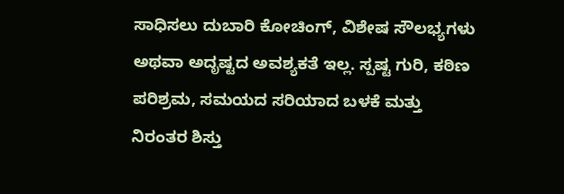ಸಾಧಿಸಲು ದುಬಾರಿ ಕೋಚಿಂಗ್, ವಿಶೇಷ ಸೌಲಭ್ಯಗಳು ಅಥವಾ ಅದೃಷ್ಟದ ಅವಶ್ಯಕತೆ ಇಲ್ಲ. ಸ್ಪಷ್ಟ ಗುರಿ, ಕಠಿಣ ಪರಿಶ್ರಮ, ಸಮಯದ ಸರಿಯಾದ ಬಳಕೆ ಮತ್ತು ನಿರಂತರ ಶಿಸ್ತು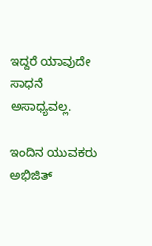ಇದ್ದರೆ ಯಾವುದೇ ಸಾಧನೆ ಅಸಾಧ್ಯವಲ್ಲ.

ಇಂದಿನ ಯುವಕರು ಅಭಿಜಿತ್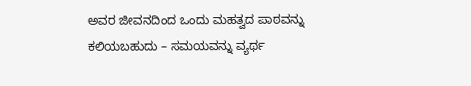ಅವರ ಜೀವನದಿಂದ ಒಂದು ಮಹತ್ವದ ಪಾಠವನ್ನು ಕಲಿಯಬಹುದು – ಸಮಯವನ್ನು ವ್ಯರ್ಥ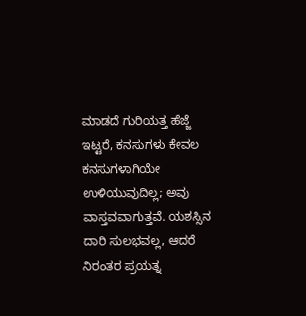ಮಾಡದೆ ಗುರಿಯತ್ತ ಹೆಜ್ಜೆ ಇಟ್ಟರೆ, ಕನಸುಗಳು ಕೇವಲ ಕನಸುಗಳಾಗಿಯೇ ಉಳಿಯುವುದಿಲ್ಲ; ಅವು ವಾಸ್ತವವಾಗುತ್ತವೆ. ಯಶಸ್ಸಿನ ದಾರಿ ಸುಲಭವಲ್ಲ, ಆದರೆ ನಿರಂತರ ಪ್ರಯತ್ನ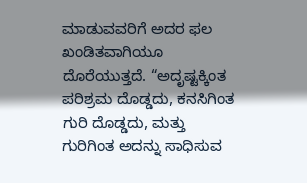ಮಾಡುವವರಿಗೆ ಅದರ ಫಲ ಖಂಡಿತವಾಗಿಯೂ ದೊರೆಯುತ್ತದೆ. “ಅದೃಷ್ಟಕ್ಕಿಂತ ಪರಿಶ್ರಮ ದೊಡ್ಡದು, ಕನಸಿಗಿಂತ ಗುರಿ ದೊಡ್ಡದು, ಮತ್ತು ಗುರಿಗಿಂತ ಅದನ್ನು ಸಾಧಿಸುವ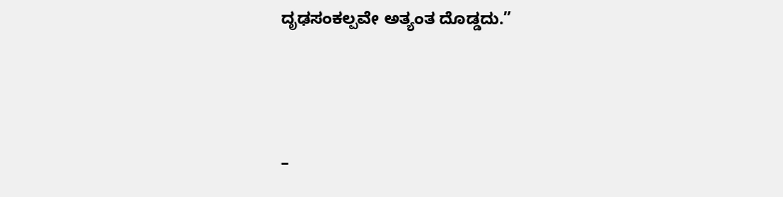ದೃಢಸಂಕಲ್ಪವೇ ಅತ್ಯಂತ ದೊಡ್ಡದು.”



–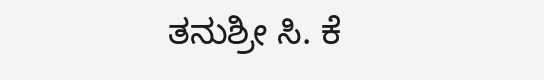ತನುಶ್ರೀ ಸಿ. ಕೆ